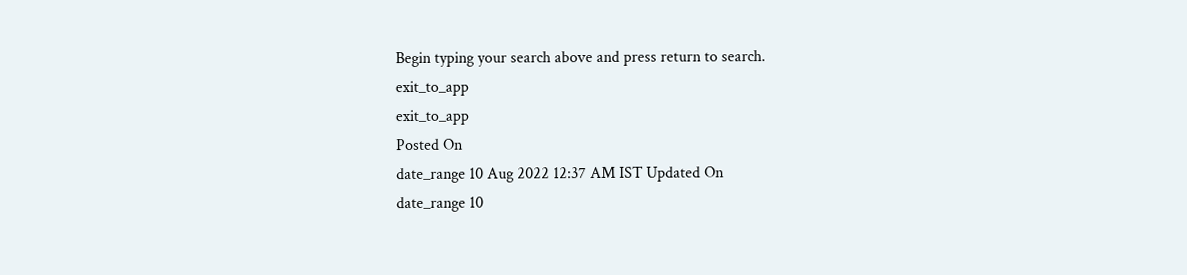Begin typing your search above and press return to search.
exit_to_app
exit_to_app
Posted On
date_range 10 Aug 2022 12:37 AM IST Updated On
date_range 10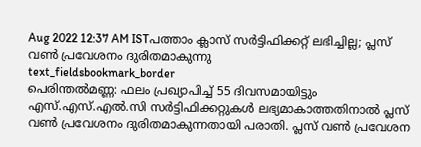Aug 2022 12:37 AM ISTപത്താം ക്ലാസ് സർട്ടിഫിക്കറ്റ് ലഭിച്ചില്ല; പ്ലസ് വൺ പ്രവേശനം ദുരിതമാകുന്നു
text_fieldsbookmark_border
പെരിന്തൽമണ്ണ: ഫലം പ്രഖ്യാപിച്ച് 55 ദിവസമായിട്ടും എസ്.എസ്.എൽ.സി സർട്ടിഫിക്കറ്റുകൾ ലഭ്യമാകാത്തതിനാൽ പ്ലസ് വൺ പ്രവേശനം ദുരിതമാകുന്നതായി പരാതി. പ്ലസ് വൺ പ്രവേശന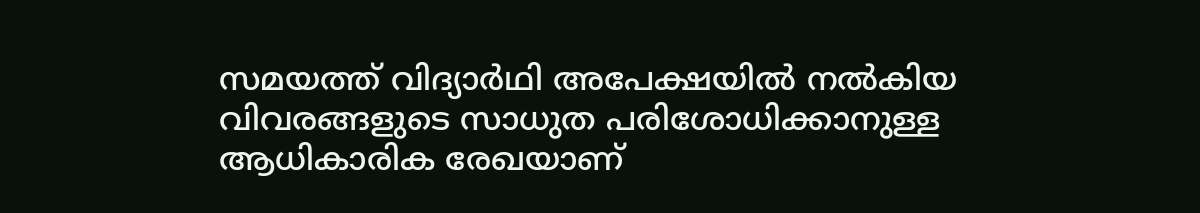സമയത്ത് വിദ്യാർഥി അപേക്ഷയിൽ നൽകിയ വിവരങ്ങളുടെ സാധുത പരിശോധിക്കാനുള്ള ആധികാരിക രേഖയാണ്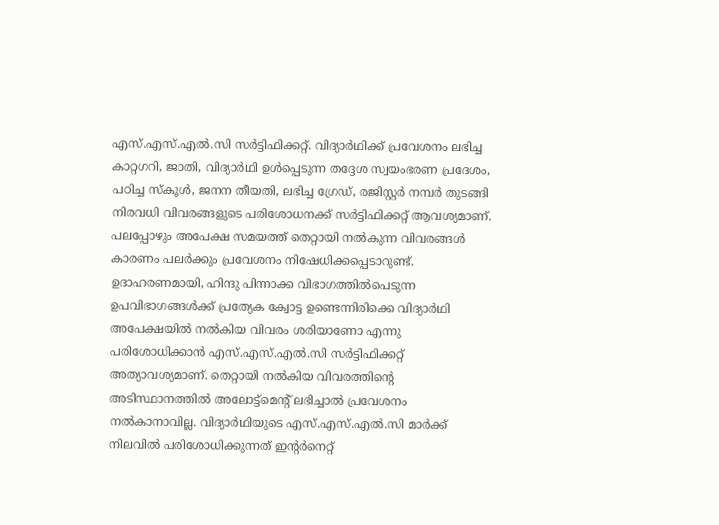എസ്.എസ്.എൽ.സി സർട്ടിഫിക്കറ്റ്. വിദ്യാർഥിക്ക് പ്രവേശനം ലഭിച്ച കാറ്റഗറി, ജാതി, വിദ്യാർഥി ഉൾപ്പെടുന്ന തദ്ദേശ സ്വയംഭരണ പ്രദേശം, പഠിച്ച സ്കൂൾ, ജനന തീയതി, ലഭിച്ച ഗ്രേഡ്, രജിസ്റ്റർ നമ്പർ തുടങ്ങി നിരവധി വിവരങ്ങളുടെ പരിശോധനക്ക് സർട്ടിഫിക്കറ്റ് ആവശ്യമാണ്. പലപ്പോഴും അപേക്ഷ സമയത്ത് തെറ്റായി നൽകുന്ന വിവരങ്ങൾ കാരണം പലർക്കും പ്രവേശനം നിഷേധിക്കപ്പെടാറുണ്ട്. ഉദാഹരണമായി, ഹിന്ദു പിന്നാക്ക വിഭാഗത്തിൽപെടുന്ന ഉപവിഭാഗങ്ങൾക്ക് പ്രത്യേക ക്വോട്ട ഉണ്ടെന്നിരിക്കെ വിദ്യാർഥി അപേക്ഷയിൽ നൽകിയ വിവരം ശരിയാണോ എന്നു പരിശോധിക്കാൻ എസ്.എസ്.എൽ.സി സർട്ടിഫിക്കറ്റ് അത്യാവശ്യമാണ്. തെറ്റായി നൽകിയ വിവരത്തിന്റെ അടിസ്ഥാനത്തിൽ അലോട്ട്മെന്റ് ലഭിച്ചാൽ പ്രവേശനം നൽകാനാവില്ല. വിദ്യാർഥിയുടെ എസ്.എസ്.എൽ.സി മാർക്ക് നിലവിൽ പരിശോധിക്കുന്നത് ഇന്റർനെറ്റ്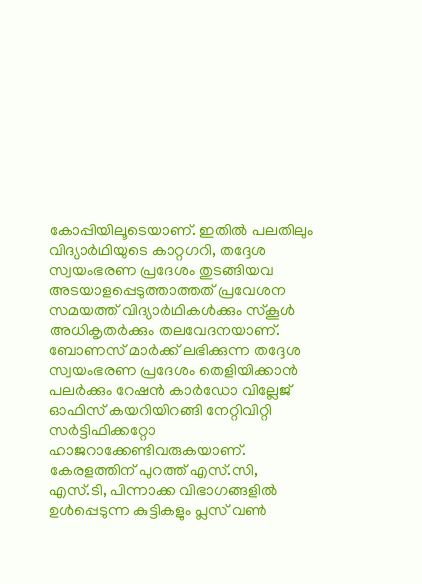കോപ്പിയിലൂടെയാണ്. ഇതിൽ പലതിലും വിദ്യാർഥിയുടെ കാറ്റഗറി, തദ്ദേശ സ്വയംഭരണ പ്രദേശം തുടങ്ങിയവ അടയാളപ്പെടുത്താത്തത് പ്രവേശന സമയത്ത് വിദ്യാർഥികൾക്കും സ്കൂൾ അധികൃതർക്കും തലവേദനയാണ്. ബോണസ് മാർക്ക് ലഭിക്കുന്ന തദ്ദേശ സ്വയംഭരണ പ്രദേശം തെളിയിക്കാൻ പലർക്കും റേഷൻ കാർഡോ വില്ലേജ് ഓഫിസ് കയറിയിറങ്ങി നേറ്റിവിറ്റി സർട്ടിഫിക്കറ്റോ ഹാജറാക്കേണ്ടിവരുകയാണ്. കേരളത്തിന് പുറത്ത് എസ്.സി, എസ്.ടി, പിന്നാക്ക വിഭാഗങ്ങളിൽ ഉൾപ്പെടുന്ന കുട്ടികളും പ്ലസ് വൺ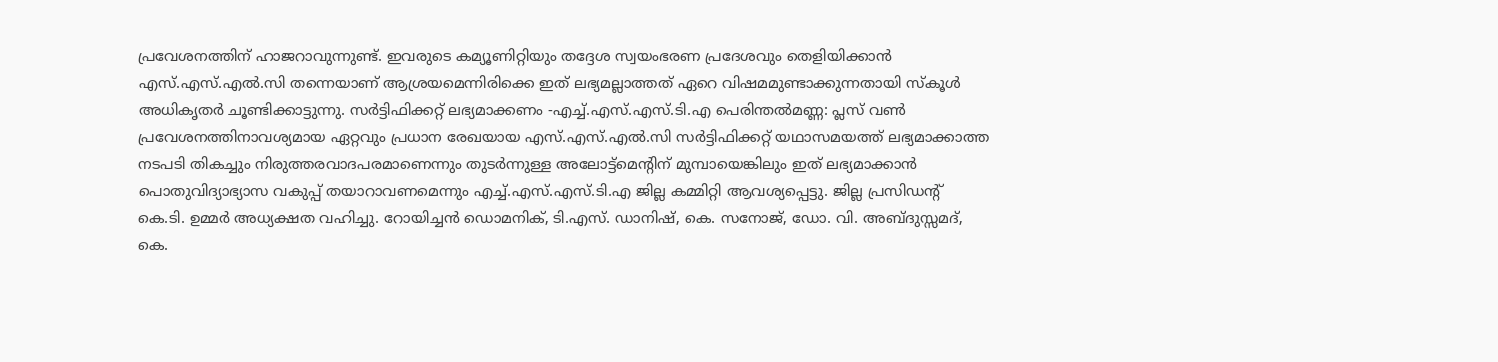പ്രവേശനത്തിന് ഹാജറാവുന്നുണ്ട്. ഇവരുടെ കമ്യൂണിറ്റിയും തദ്ദേശ സ്വയംഭരണ പ്രദേശവും തെളിയിക്കാൻ എസ്.എസ്.എൽ.സി തന്നെയാണ് ആശ്രയമെന്നിരിക്കെ ഇത് ലഭ്യമല്ലാത്തത് ഏറെ വിഷമമുണ്ടാക്കുന്നതായി സ്കൂൾ അധികൃതർ ചൂണ്ടിക്കാട്ടുന്നു. സർട്ടിഫിക്കറ്റ് ലഭ്യമാക്കണം -എച്ച്.എസ്.എസ്.ടി.എ പെരിന്തൽമണ്ണ: പ്ലസ് വൺ പ്രവേശനത്തിനാവശ്യമായ ഏറ്റവും പ്രധാന രേഖയായ എസ്.എസ്.എൽ.സി സർട്ടിഫിക്കറ്റ് യഥാസമയത്ത് ലഭ്യമാക്കാത്ത നടപടി തികച്ചും നിരുത്തരവാദപരമാണെന്നും തുടർന്നുള്ള അലോട്ട്മെന്റിന് മുമ്പായെങ്കിലും ഇത് ലഭ്യമാക്കാൻ പൊതുവിദ്യാഭ്യാസ വകുപ്പ് തയാറാവണമെന്നും എച്ച്.എസ്.എസ്.ടി.എ ജില്ല കമ്മിറ്റി ആവശ്യപ്പെട്ടു. ജില്ല പ്രസിഡന്റ് കെ.ടി. ഉമ്മർ അധ്യക്ഷത വഹിച്ചു. റോയിച്ചൻ ഡൊമനിക്, ടി.എസ്. ഡാനിഷ്, കെ. സനോജ്, ഡോ. വി. അബ്ദുസ്സമദ്, കെ.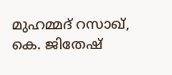മുഹമ്മദ് റസാഖ്, കെ. ജിതേഷ്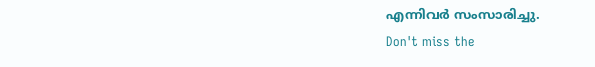എന്നിവർ സംസാരിച്ചു.
Don't miss the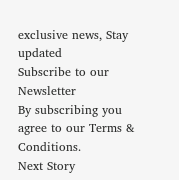exclusive news, Stay updated
Subscribe to our Newsletter
By subscribing you agree to our Terms & Conditions.
Next Story